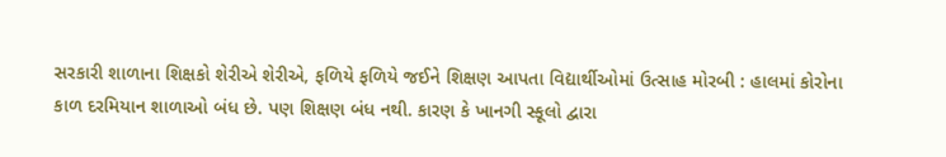સરકારી શાળાના શિક્ષકો શેરીએ શેરીએ, ફળિયે ફળિયે જઈને શિક્ષણ આપતા વિદ્યાર્થીઓમાં ઉત્સાહ મોરબી : હાલમાં કોરોના કાળ દરમિયાન શાળાઓ બંધ છે. પણ શિક્ષણ બંધ નથી. કારણ કે ખાનગી સ્કૂલો દ્વારા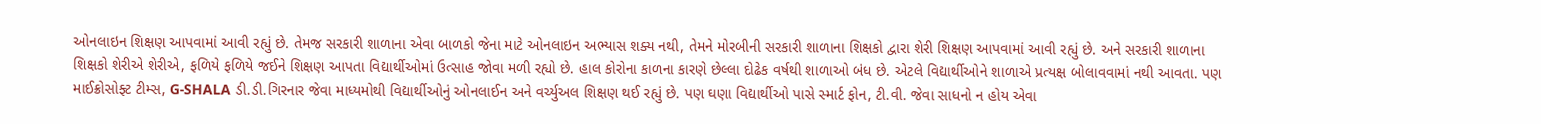ઓનલાઇન શિક્ષણ આપવામાં આવી રહ્યું છે. તેમજ સરકારી શાળાના એવા બાળકો જેના માટે ઓનલાઇન અભ્યાસ શક્ય નથી, તેમને મોરબીની સરકારી શાળાના શિક્ષકો દ્વારા શેરી શિક્ષણ આપવામાં આવી રહ્યું છે. અને સરકારી શાળાના શિક્ષકો શેરીએ શેરીએ, ફળિયે ફળિયે જઈને શિક્ષણ આપતા વિદ્યાર્થીઓમાં ઉત્સાહ જોવા મળી રહ્યો છે. હાલ કોરોના કાળના કારણે છેલ્લા દોઢેક વર્ષથી શાળાઓ બંધ છે. એટલે વિદ્યાર્થીઓને શાળાએ પ્રત્યક્ષ બોલાવવામાં નથી આવતા. પણ માઈક્રોસોફ્ટ ટીમ્સ, G-SHALA ડી.ડી.ગિરનાર જેવા માધ્યમોથી વિદ્યાર્થીઓનું ઓનલાઈન અને વર્ચ્યુઅલ શિક્ષણ થઈ રહ્યું છે. પણ ઘણા વિદ્યાર્થીઓ પાસે સ્માર્ટ ફોન, ટી.વી. જેવા સાધનો ન હોય એવા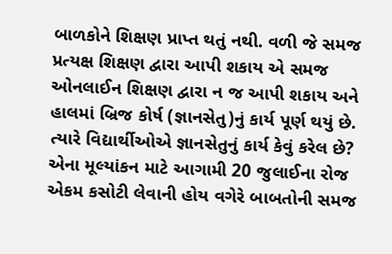બાળકોને શિક્ષણ પ્રાપ્ત થતું નથી. વળી જે સમજ પ્રત્યક્ષ શિક્ષણ દ્વારા આપી શકાય એ સમજ ઓનલાઈન શિક્ષણ દ્વારા ન જ આપી શકાય અને હાલમાં બ્રિજ કોર્ષ (જ્ઞાનસેતુ)નું કાર્ય પૂર્ણ થયું છે. ત્યારે વિદ્યાર્થીઓએ જ્ઞાનસેતુનું કાર્ય કેવું કરેલ છે? એના મૂલ્યાંકન માટે આગામી 20 જુલાઈના રોજ એકમ કસોટી લેવાની હોય વગેરે બાબતોની સમજ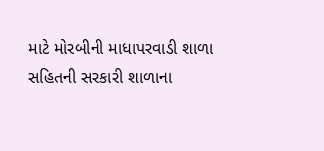માટે મોરબીની માધાપરવાડી શાળા સહિતની સરકારી શાળાના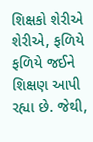શિક્ષકો શેરીએ શેરીએ, ફળિયે ફળિયે જઈને શિક્ષણ આપી રહ્યા છે. જેથી,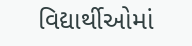વિદ્યાર્થીઓમાં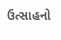ઉત્સાહનો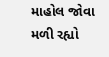માહોલ જોવા મળી રહ્યો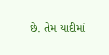છે. તેમ યાદીમાં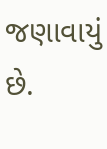જણાવાયું છે.